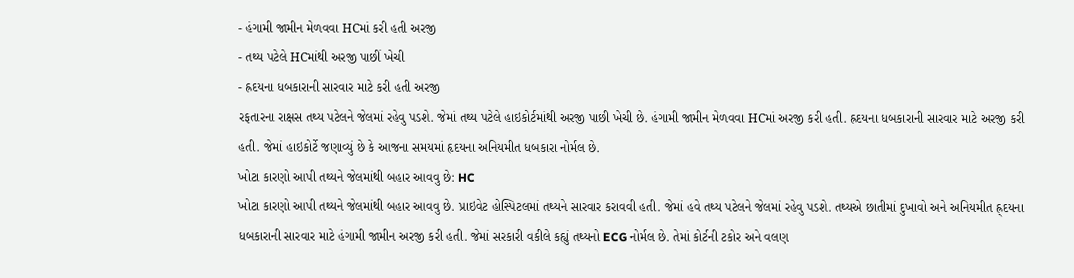- હંગામી જામીન મેળવવા HCમાં કરી હતી અરજી
- તથ્ય પટેલે HCમાંથી અરજી પાછીં ખેચી
- હ્રદયના ધબકારાની સારવાર માટે કરી હતી અરજી
રફતારના રાક્ષસ તથ્ય પટેલને જેલમાં રહેવુ પડશે. જેમાં તથ્ય પટેલે હાઇકોર્ટમાંથી અરજી પાછી ખેચી છે. હંગામી જામીન મેળવવા HCમાં અરજી કરી હતી. હ્રદયના ધબકારાની સારવાર માટે અરજી કરી હતી. જેમાં હાઇકોર્ટે જણાવ્યું છે કે આજના સમયમાં હૃદયના અનિયમીત ધબકારા નોર્મલ છે.
ખોટા કારણો આપી તથ્યને જેલમાંથી બહાર આવવુ છે: HC
ખોટા કારણો આપી તથ્યને જેલમાંથી બહાર આવવુ છે. પ્રાઇવેટ હોસ્પિટલમાં તથ્યને સારવાર કરાવવી હતી. જેમાં હવે તથ્ય પટેલને જેલમાં રહેવુ પડશે. તથ્યએ છાતીમાં દુખાવો અને અનિયમીત હ્ર્દયના ધબકારાની સારવાર માટે હંગામી જામીન અરજી કરી હતી. જેમાં સરકારી વકીલે કહ્યું તથ્યનો ECG નોર્મલ છે. તેમાં કોર્ટની ટકોર અને વલણ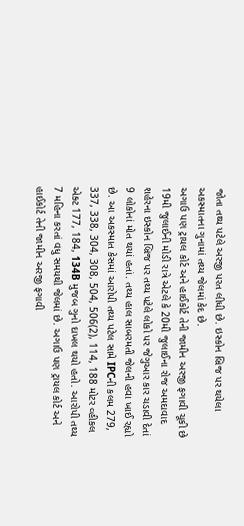જોતા તથ્ય પટેલે અરજી પરત લીધી છે. ઇસ્કોન બ્રિજ પર થયેલા અકસ્માતના ગુનામાં તથ્ય જેલમાં કેદ છે.
અગાઉ પણ ટ્રાયલ કોર્ટ અને હાઈકોર્ટ તેની જામીન અરજી ફગાવી ચૂકી છે
19મી જુલાઈની મોડી રાત્રે એટલે કે 20મી જુલાઈના રોજ અમદાવાદ શહેરના ઇસ્કોન બ્રિજ પર તથ્ય પટેલે લોકો પર જેગુઆર કાર ચડાવી દેતાં 9 લોકોનાં મોત થયાં હતાં. તથ્ય હાલ સાબરમતી જેલની હવા ખાઈ રહ્યો છે. આ અકસ્માત કેસમાં આરોપી તથ્ય પટેલ સામે IPCની કલમ 279, 337, 338, 304, 308, 504, 506(2), 114, 188 મોટર વ્હીકલ એક્ટ 177, 184, 134B મુજબ ગુનો દાખલ થયો હતો. આરોપી તથ્ય 7 મહિના કરતાં વધુ સમયથી જેલમાં છે. અગાઉ પણ ટ્રાયલ કોર્ટ અને હાઈકોર્ટ તેની જામીન અરજી ફગાવી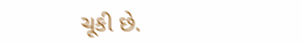ચૂકી છે.